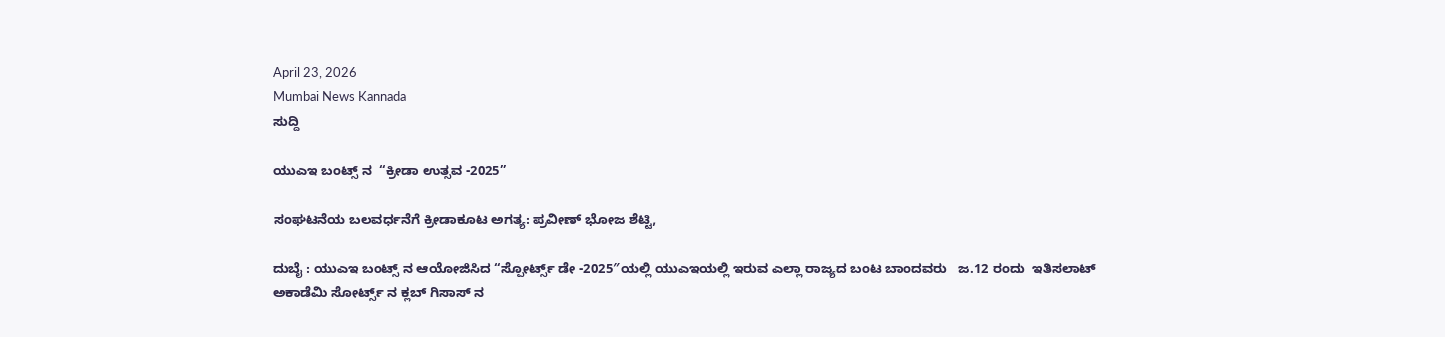April 23, 2026
Mumbai News Kannada
ಸುದ್ದಿ

ಯುಎಇ ಬಂಟ್ಸ್ ನ  “ಕ್ರೀಡಾ ಉತ್ಸವ -2025”

ಸಂಘಟನೆಯ ಬಲವರ್ಧನೆಗೆ ಕ್ರೀಡಾಕೂಟ ಅಗತ್ಯ: ಪ್ರವೀಣ್ ಭೋಜ ಶೆಟ್ಟಿ,

ದುಬೈ : ಯುಎಇ ಬಂಟ್ಸ್ ನ ಆಯೋಜಿಸಿದ “ಸ್ಪೋರ್ಟ್ಸ್ ಡೇ -2025″ಯಲ್ಲಿ ಯುಎಇಯಲ್ಲಿ ಇರುವ ಎಲ್ಲಾ ರಾಜ್ಯದ ಬಂಟ ಬಾಂದವರು   ಜ.12 ರಂದು  ಇತಿಸಲಾಟ್ ಅಕಾಡೆಮಿ ಸೋರ್ಟ್ಸ್ ನ ಕ್ಲಬ್ ‌ಗಿಸಾಸ್ ನ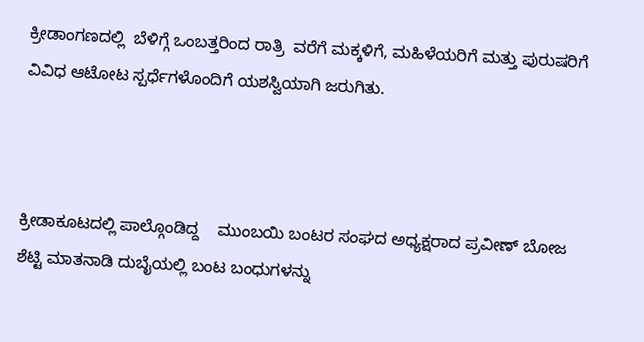ಕ್ರೀಡಾಂಗಣದಲ್ಲಿ  ಬೆಳಿಗ್ಗೆ ಒಂಬತ್ತರಿಂದ ರಾತ್ರಿ  ವರೆಗೆ ಮಕ್ಕಳಿಗೆ, ಮಹಿಳೆಯರಿಗೆ ಮತ್ತು ಪುರುಷರಿಗೆ ವಿವಿಧ ಆಟೋಟ ಸ್ಪರ್ಧೆಗಳೊಂದಿಗೆ ಯಶಸ್ವಿಯಾಗಿ ಜರುಗಿತು.



ಕ್ರೀಡಾಕೂಟದಲ್ಲಿ ಪಾಲ್ಗೊಂಡಿದ್ದ    ಮುಂಬಯಿ ಬಂಟರ ಸಂಘದ ಅಧ್ಯಕ್ಷರಾದ ಪ್ರವೀಣ್ ಬೋಜ ಶೆಟ್ಟಿ ಮಾತನಾಡಿ ದುಬೈಯಲ್ಲಿ ಬಂಟ ಬಂಧುಗಳನ್ನು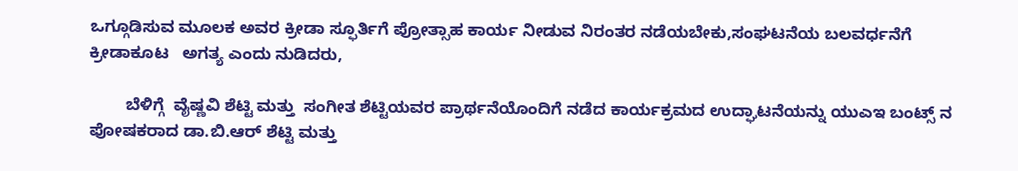ಒಗ್ಗೂಡಿಸುವ ಮೂಲಕ ಅವರ ಕ್ರೀಡಾ ಸ್ಫೂರ್ತಿಗೆ ಪ್ರೋತ್ಸಾಹ ಕಾರ್ಯ ನೀಡುವ ನಿರಂತರ ನಡೆಯಬೇಕು,ಸಂಘಟನೆಯ ಬಲವರ್ಧನೆಗೆ ಕ್ರೀಡಾಕೂಟ   ಅಗತ್ಯ ಎಂದು ನುಡಿದರು,

        ಬೆಳಿಗ್ಗೆ  ವೈಷ್ಣವಿ ಶೆಟ್ಟಿ ಮತ್ತು  ಸಂಗೀತ ಶೆಟ್ಟಿಯವರ ಪ್ರಾರ್ಥನೆಯೊಂದಿಗೆ ನಡೆದ ಕಾರ್ಯಕ್ರಮದ ಉದ್ಘಾಟನೆಯನ್ನು ಯುಎಇ ಬಂಟ್ಸ್ ನ ಪೋಷಕರಾದ ಡಾ.ಬಿ.ಆರ್ ಶೆಟ್ಟಿ ಮತ್ತು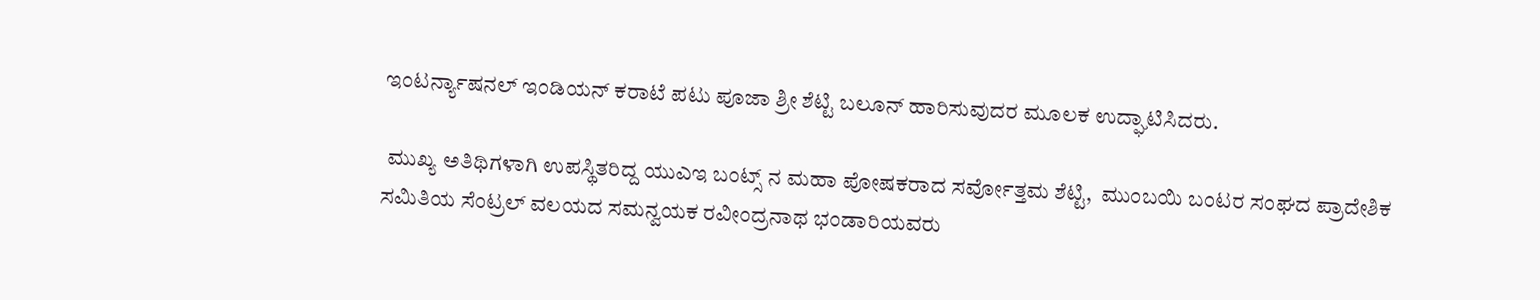ಇಂಟರ್ನ್ಯಾಷನಲ್ ಇಂಡಿಯನ್ ಕರಾಟೆ ಪಟು ಪೂಜಾ ಶ್ರೀ ಶೆಟ್ಟಿ ಬಲೂನ್ ಹಾರಿಸುವುದರ ಮೂಲಕ ಉದ್ಘಾಟಿಸಿದರು.

 ಮುಖ್ಯ ಅತಿಥಿಗಳಾಗಿ ಉಪಸ್ಥಿತರಿದ್ದ ಯುಎಇ ಬಂಟ್ಸ್ ನ ಮಹಾ ಪೋಷಕರಾದ ಸರ್ವೋತ್ತಮ ಶೆಟ್ಟಿ,  ಮುಂಬಯಿ ಬಂಟರ ಸಂಘದ ಪ್ರಾದೇಶಿಕ ಸಮಿತಿಯ ಸೆಂಟ್ರಲ್ ವಲಯದ ಸಮನ್ವಯಕ ರವೀಂದ್ರನಾಥ ಭಂಡಾರಿಯವರು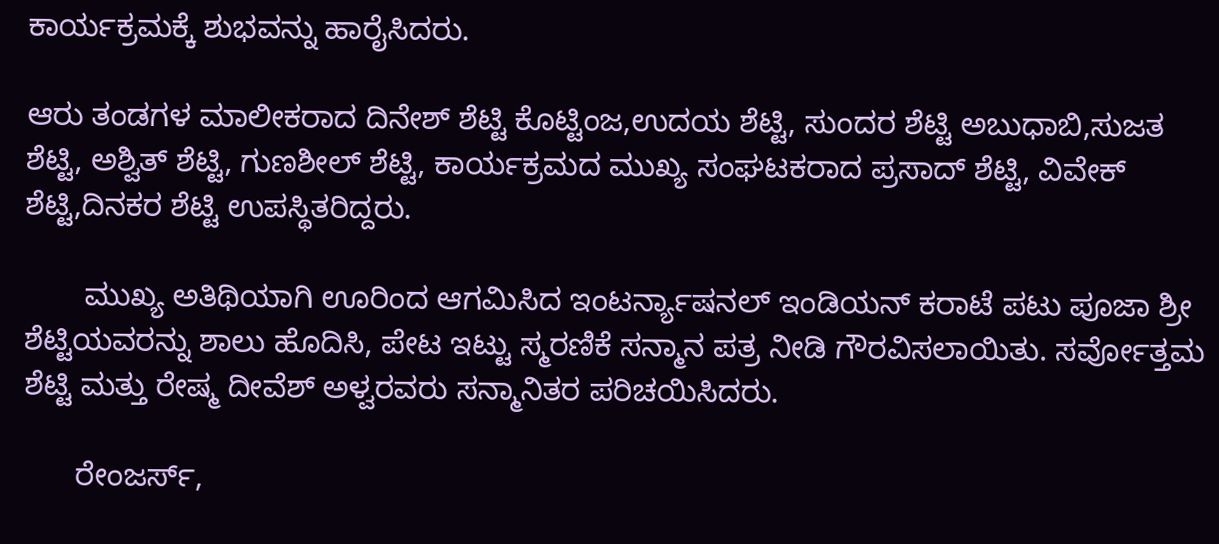ಕಾರ್ಯಕ್ರಮಕ್ಕೆ ಶುಭವನ್ನು ಹಾರೈಸಿದರು.

ಆರು ತಂಡಗಳ ಮಾಲೀಕರಾದ ದಿನೇಶ್ ಶೆಟ್ಟಿ ಕೊಟ್ಟಿಂಜ,ಉದಯ ಶೆಟ್ಟಿ, ಸುಂದರ ಶೆಟ್ಟಿ ಅಬುಧಾಬಿ,ಸುಜತ ಶೆಟ್ಟಿ, ಅಶ್ವಿತ್ ಶೆಟ್ಟಿ, ಗುಣಶೀಲ್ ಶೆಟ್ಟಿ, ಕಾರ್ಯಕ್ರಮದ ಮುಖ್ಯ ಸಂಘಟಕರಾದ ಪ್ರಸಾದ್ ಶೆಟ್ಟಿ, ವಿವೇಕ್ ಶೆಟ್ಟಿ,ದಿನಕರ ಶೆಟ್ಟಿ ಉಪಸ್ಥಿತರಿದ್ದರು.

       ಮುಖ್ಯ ಅತಿಥಿಯಾಗಿ ಊರಿಂದ ಆಗಮಿಸಿದ ಇಂಟರ್ನ್ಯಾಷನಲ್ ಇಂಡಿಯನ್ ಕರಾಟೆ ಪಟು ಪೂಜಾ ಶ್ರೀ ಶೆಟ್ಟಿಯವರನ್ನು ಶಾಲು ಹೊದಿಸಿ, ಪೇಟ ಇಟ್ಟು ಸ್ಮರಣಿಕೆ ಸನ್ಮಾನ ಪತ್ರ ನೀಡಿ ಗೌರವಿಸಲಾಯಿತು. ಸರ್ವೋತ್ತಮ ಶೆಟ್ಟಿ ಮತ್ತು ರೇಷ್ಮ ದೀವೆಶ್ ಅಳ್ವರವರು ಸನ್ಮಾನಿತರ ಪರಿಚಯಿಸಿದರು.

      ರೇಂಜರ್ಸ್,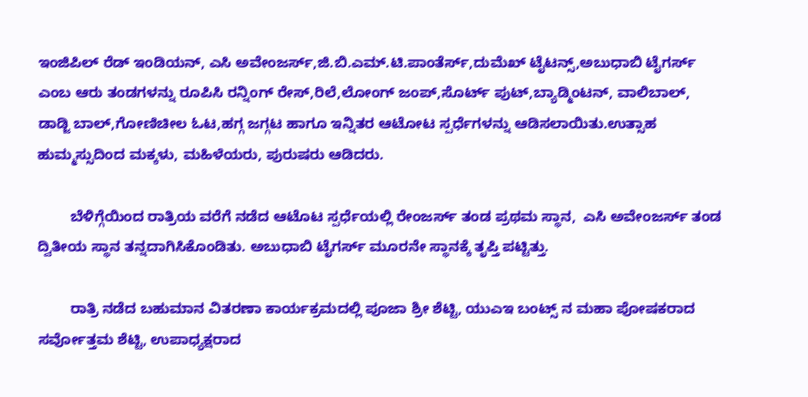ಇಂಜಿಪಿಲ್ ರೆಡ್ ಇಂಡಿಯನ್, ಎಸಿ ಅವೇಂಜರ್ಸ್,ಜಿ.ಬಿ.ಎಮ್.ಟಿ.ಪಾಂತೆರ್ಸ್,ದುಮೆಖ್ ಟೈಟನ್ಸ್,ಅಬುಧಾಬಿ ಟೈಗರ್ಸ್ ಎಂಬ ಆರು ತಂಡಗಳನ್ನು ರೂಪಿಸಿ ರನ್ನಿಂಗ್ ರೇಸ್,ರಿಲೆ,ಲೋಂಗ್ ಜಂಪ್,ಸೊರ್ಟ್ ಪುಟ್,ಬ್ಯಾಡ್ಮಿಂಟನ್, ವಾಲಿಬಾಲ್, ಡಾಡ್ಜಿ ಬಾಲ್,ಗೋಣಿಚೀಲ ಓಟ,ಹಗ್ಗ ಜಗ್ಗಟ ಹಾಗೂ ಇನ್ನಿತರ ಆಟೋಟ ಸ್ಪರ್ಧೆಗಳನ್ನು ಆಡಿಸಲಾಯಿತು.ಉತ್ಸಾಹ ಹುಮ್ಮಸ್ಸುದಿಂದ ಮಕ್ಕಳು, ಮಹಿಳೆಯರು, ಪುರುಷರು ಆಡಿದರು.

        ಬೆಳಿಗ್ಗೆಯಿಂದ ರಾತ್ರಿಯ ವರೆಗೆ ನಡೆದ ಆಟೊಟ ಸ್ಪರ್ಧೆಯಲ್ಲಿ ರೇಂಜರ್ಸ್ ತಂಡ ಪ್ರಥಮ ಸ್ಥಾನ,  ಎಸಿ ಅವೇಂಜರ್ಸ್ ತಂಡ ದ್ವಿತೀಯ ಸ್ಥಾನ ತನ್ನದಾಗಿಸಿಕೊಂಡಿತು. ಅಬುಧಾಬಿ ಟೈಗರ್ಸ್ ಮೂರನೇ ಸ್ಥಾನಕ್ಕೆ ತೃಪ್ತಿ ಪಟ್ಟಿತ್ತು.

        ರಾತ್ರಿ ನಡೆದ ಬಹುಮಾನ ವಿತರಣಾ ಕಾರ್ಯಕ್ರಮದಲ್ಲಿ ಪೂಜಾ ಶ್ರೀ ಶೆಟ್ಟಿ, ಯುಎಇ ಬಂಟ್ಸ್ ನ ಮಹಾ ಪೋಷಕರಾದ ಸರ್ವೋತ್ತಮ ಶೆಟ್ಟಿ, ಉಪಾಧ್ಯಕ್ಷರಾದ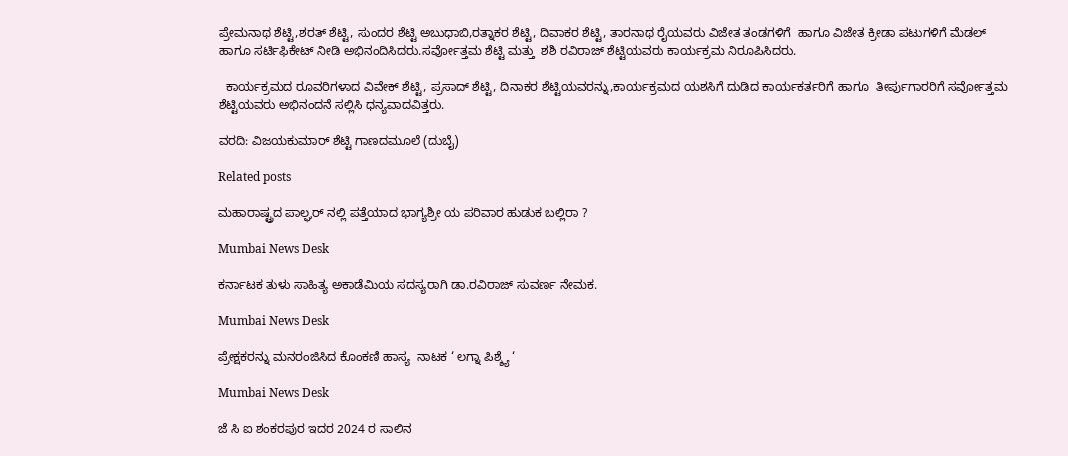ಪ್ರೇಮನಾಥ ಶೆಟ್ಟಿ,ಶರತ್ ಶೆಟ್ಟಿ, ಸುಂದರ ಶೆಟ್ಟಿ ಅಬುಧಾಬಿ,ರತ್ನಾಕರ ಶೆಟ್ಟಿ, ದಿವಾಕರ ಶೆಟ್ಟಿ, ತಾರನಾಥ ರೈಯವರು ವಿಜೇತ ತಂಡಗಳಿಗೆ  ಹಾಗೂ ವಿಜೇತ ಕ್ರೀಡಾ ಪಟುಗಳಿಗೆ ಮೆಡಲ್ ಹಾಗೂ ಸರ್ಟಿಫಿಕೇಟ್ ನೀಡಿ ಅಭಿನಂದಿಸಿದರು.ಸರ್ವೋತ್ತಮ ಶೆಟ್ಟಿ ಮತ್ತು  ಶಶಿ ರವಿರಾಜ್ ಶೆಟ್ಟಿಯವರು ಕಾರ್ಯಕ್ರಮ ನಿರೂಪಿಸಿದರು.

  ಕಾರ್ಯಕ್ರಮದ ರೂವರಿಗಳಾದ ವಿವೇಕ್ ಶೆಟ್ಟಿ, ಪ್ರಸಾದ್ ಶೆಟ್ಟಿ, ದಿನಾಕರ ಶೆಟ್ಟಿಯವರನ್ನು,ಕಾರ್ಯಕ್ರಮದ ಯಶಸಿಗೆ ದುಡಿದ ಕಾರ್ಯಕರ್ತರಿಗೆ ಹಾಗೂ  ತೀರ್ಪುಗಾರರಿಗೆ ಸರ್ವೋತ್ತಮ ಶೆಟ್ಟಿಯವರು ಅಭಿನಂದನೆ ಸಲ್ಲಿಸಿ ಧನ್ಯವಾದವಿತ್ತರು.

ವರದಿ: ವಿಜಯಕುಮಾರ್ ಶೆಟ್ಟಿ ಗಾಣದಮೂಲೆ (ದುಬೈ)

Related posts

ಮಹಾರಾಷ್ಟ್ರದ ಪಾಲ್ಘರ್ ನಲ್ಲಿ ಪತ್ತೆಯಾದ ಭಾಗ್ಯಶ್ರೀ ಯ ಪರಿವಾರ ಹುಡುಕ ಬಲ್ಲಿರಾ ?

Mumbai News Desk

ಕರ್ನಾಟಕ ತುಳು ಸಾಹಿತ್ಯ ಅಕಾಡೆಮಿಯ ಸದಸ್ಯರಾಗಿ ಡಾ.ರವಿರಾಜ್ ಸುವರ್ಣ ನೇಮಕ.

Mumbai News Desk

ಪ್ರೇಕ್ಷಕರನ್ನು ಮನರಂಜಿಸಿದ ‌ಕೊಂಕಣಿ ಹಾಸ್ಯ  ನಾಟಕ ‘ ಲಗ್ನಾ ಪಿಶ್ಶ್ಯೆ ‘

Mumbai News Desk

ಜೆ ಸಿ ಐ ಶಂಕರಪುರ ಇದರ 2024 ರ ಸಾಲಿನ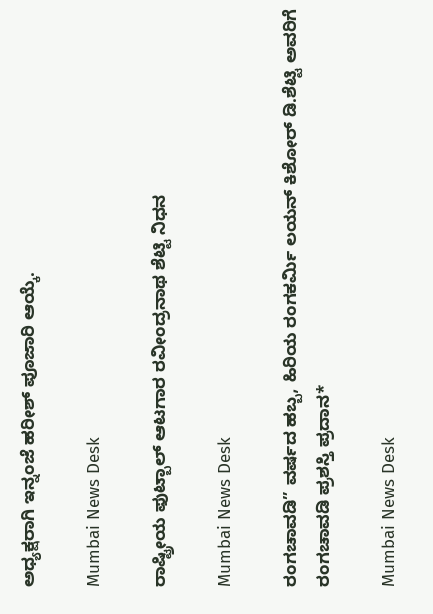ಅಧ್ಯಕ್ಷರಾಗಿ ಇನ್ನಂಜೆ ಹರೀಶ್ ಪೂಜಾರಿ ಆಯ್ಕೆ.

Mumbai News Desk

ರಾಷ್ಟ್ರೀಯ ಫುಟ್ಬಾಲ್ ಆಟಗಾರ ರವೀಂದ್ರನಾಥ ಶೆಟ್ಟಿ ನಿಧನ

Mumbai News Desk

ರಂಗಚಾವಡಿ” ವರ್ಷದ ಹಬ್ಬ, ಹಿರಿಯ ರಂಗಕರ್ಮಿ ಲಯನ್ ಕಿಶೋರ್ ಡಿ.ಶೆಟ್ಟಿ ಅವರಿಗೆ ರಂಗಚಾವಡಿ ಪ್ರಶಸ್ತಿ ಪ್ರದಾನ*

Mumbai News Desk